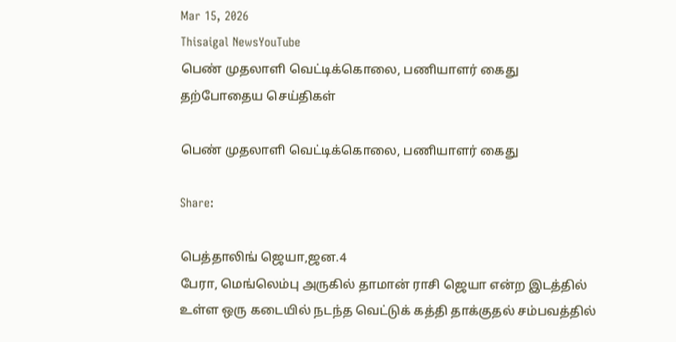Mar 15, 2026
Thisaigal NewsYouTube
பெண் முதலாளி வெட்டிக்கொலை, பணியாளர் கைது
தற்போதைய செய்திகள்

பெண் முதலாளி வெட்டிக்கொலை, பணியாளர் கைது

Share:

பெத்தாலிங் ஜெயா,ஜன.4
பேரா, மெங்லெம்பு அருகில் தாமான் ராசி ஜெயா என்ற இடத்தில் உள்ள ஒரு கடையில் நடந்த வெட்டுக் கத்தி தாக்குதல் சம்பவத்தில்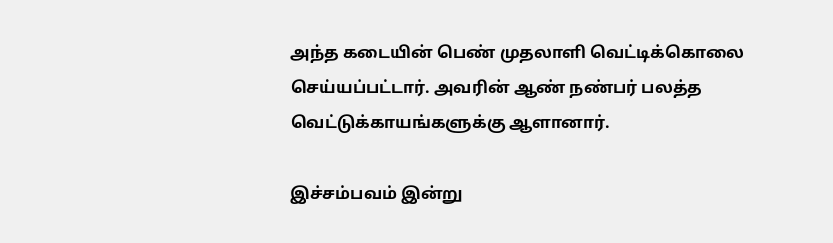அந்த கடையின் பெண் முதலாளி வெட்டிக்கொலை செய்யப்பட்டார். அவரின் ஆண் நண்பர் பலத்த வெட்டுக்காயங்களுக்கு ஆளானார்.

இச்சம்பவம் இன்று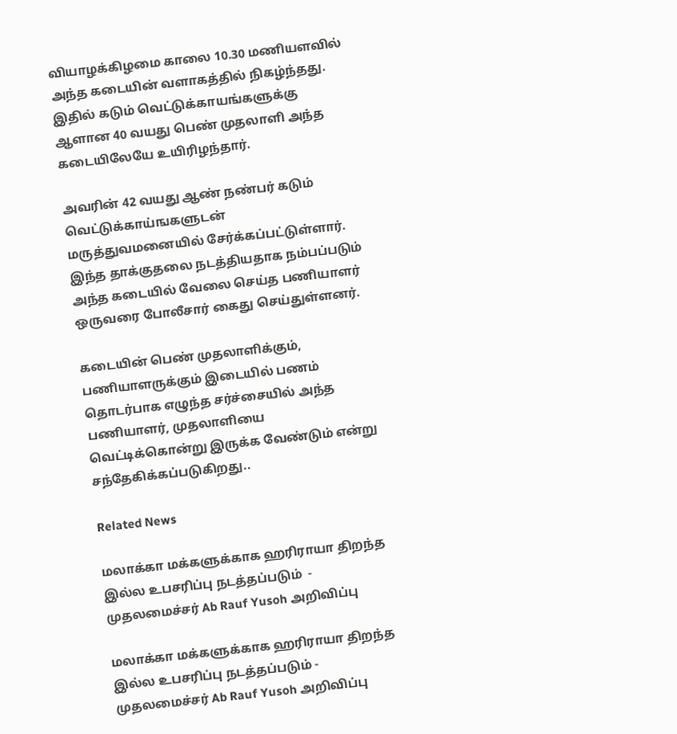வியாழக்கிழமை காலை 10.30 மணியளவில் அந்த கடையின் வளாகத்தில் நிகழ்ந்தது. இதில் கடும் வெட்டுக்காயங்களுக்கு ஆளான 40 வயது பெண் முதலாளி அந்த கடையிலேயே உயிரிழந்தார்.

அவரின் 42 வயது ஆண் நண்பர் கடும் வெட்டுக்காய்ஙகளுடன் மருத்துவமனையில் சேர்க்கப்பட்டுள்ளார். இந்த தாக்குதலை நடத்தியதாக நம்பப்படும் அந்த கடையில் வேலை செய்த பணியாளர் ஒருவரை போலீசார் கைது செய்துள்ளனர்.

கடையின் பெண் முதலாளிக்கும், பணியாளருக்கும் இடையில் பணம் தொடர்பாக எழுந்த சர்ச்சையில் அந்த பணியாளர், முதலாளியை வெட்டிக்கொன்று இருக்க வேண்டும் என்று சந்தேகிக்கப்படுகிறது..

Related News

மலாக்கா மக்களுக்காக ஹரிராயா திறந்த இல்ல உபசரிப்பு நடத்தப்படும்  - முதலமைச்சர் Ab Rauf Yusoh அறிவிப்பு

மலாக்கா மக்களுக்காக ஹரிராயா திறந்த இல்ல உபசரிப்பு நடத்தப்படும் - முதலமைச்சர் Ab Rauf Yusoh அறிவிப்பு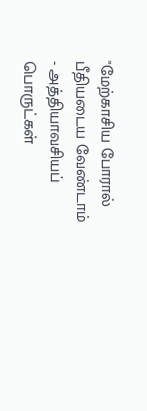"மேற்காசிய போரால் பீதியடைய வேண்டாம் - அத்தியாவசியப் பொருட்கள்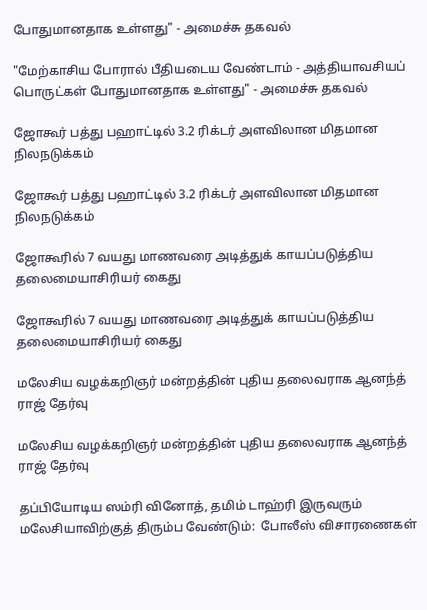போதுமானதாக உள்ளது" - அமைச்சு தகவல்

"மேற்காசிய போரால் பீதியடைய வேண்டாம் - அத்தியாவசியப் பொருட்கள் போதுமானதாக உள்ளது" - அமைச்சு தகவல்

ஜோகூர் பத்து பஹாட்டில் 3.2 ரிக்டர் அளவிலான மிதமான நிலநடுக்கம்

ஜோகூர் பத்து பஹாட்டில் 3.2 ரிக்டர் அளவிலான மிதமான நிலநடுக்கம்

ஜோகூரில் 7 வயது மாணவரை அடித்துக் காயப்படுத்திய தலைமையாசிரியர் கைது

ஜோகூரில் 7 வயது மாணவரை அடித்துக் காயப்படுத்திய தலைமையாசிரியர் கைது

மலேசிய வழக்கறிஞர் மன்றத்தின் புதிய தலைவராக ஆனந்த் ராஜ் தேர்வு

மலேசிய வழக்கறிஞர் மன்றத்தின் புதிய தலைவராக ஆனந்த் ராஜ் தேர்வு

தப்பியோடிய ஸம்ரி வினோத், தமிம் டாஹ்ரி இருவரும் மலேசியாவிற்குத் திரும்ப வேண்டும்:  போலீஸ் விசாரணைகள்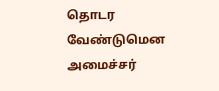தொடர வேண்டுமென அமைச்சர்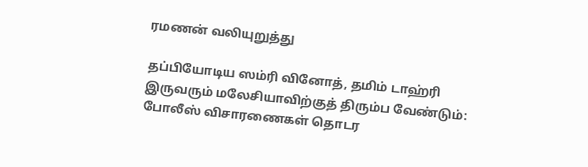ரமணன் வலியுறுத்து

தப்பியோடிய ஸம்ரி வினோத், தமிம் டாஹ்ரி இருவரும் மலேசியாவிற்குத் திரும்ப வேண்டும்: போலீஸ் விசாரணைகள் தொடர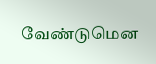வேண்டுமென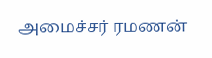அமைச்சர் ரமணன்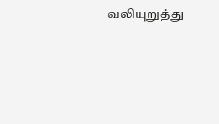வலியுறுத்து